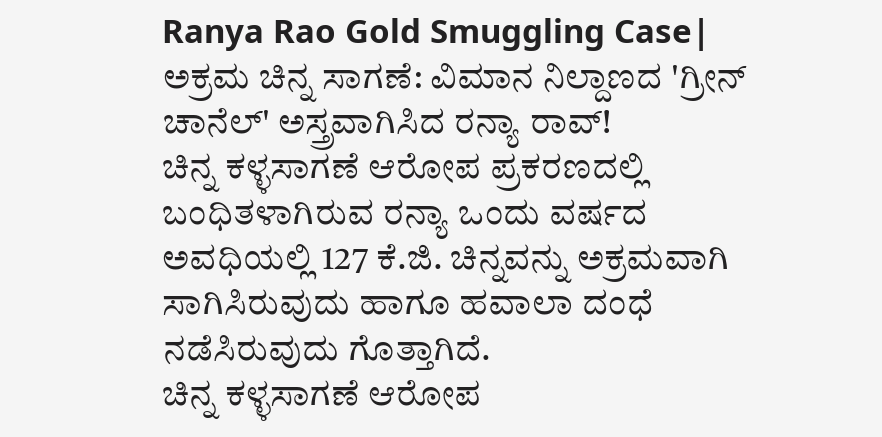Ranya Rao Gold Smuggling Case| ಅಕ್ರಮ ಚಿನ್ನ ಸಾಗಣೆ: ವಿಮಾನ ನಿಲ್ದಾಣದ 'ಗ್ರೀನ್ ಚಾನೆಲ್' ಅಸ್ತ್ರವಾಗಿಸಿದ ರನ್ಯಾ ರಾವ್!
ಚಿನ್ನ ಕಳ್ಳಸಾಗಣೆ ಆರೋಪ ಪ್ರಕರಣದಲ್ಲಿ ಬಂಧಿತಳಾಗಿರುವ ರನ್ಯಾ ಒಂದು ವರ್ಷದ ಅವಧಿಯಲ್ಲಿ 127 ಕೆ.ಜಿ. ಚಿನ್ನವನ್ನು ಅಕ್ರಮವಾಗಿ ಸಾಗಿಸಿರುವುದು ಹಾಗೂ ಹವಾಲಾ ದಂಧೆ ನಡೆಸಿರುವುದು ಗೊತ್ತಾಗಿದೆ.
ಚಿನ್ನ ಕಳ್ಳಸಾಗಣೆ ಆರೋಪ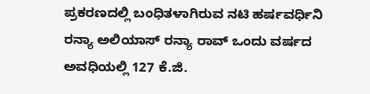ಪ್ರಕರಣದಲ್ಲಿ ಬಂಧಿತಳಾಗಿರುವ ನಟಿ ಹರ್ಷವರ್ಧಿನಿ ರನ್ಯಾ ಅಲಿಯಾಸ್ ರನ್ಯಾ ರಾವ್ ಒಂದು ವರ್ಷದ ಅವಧಿಯಲ್ಲಿ 127 ಕೆ.ಜಿ.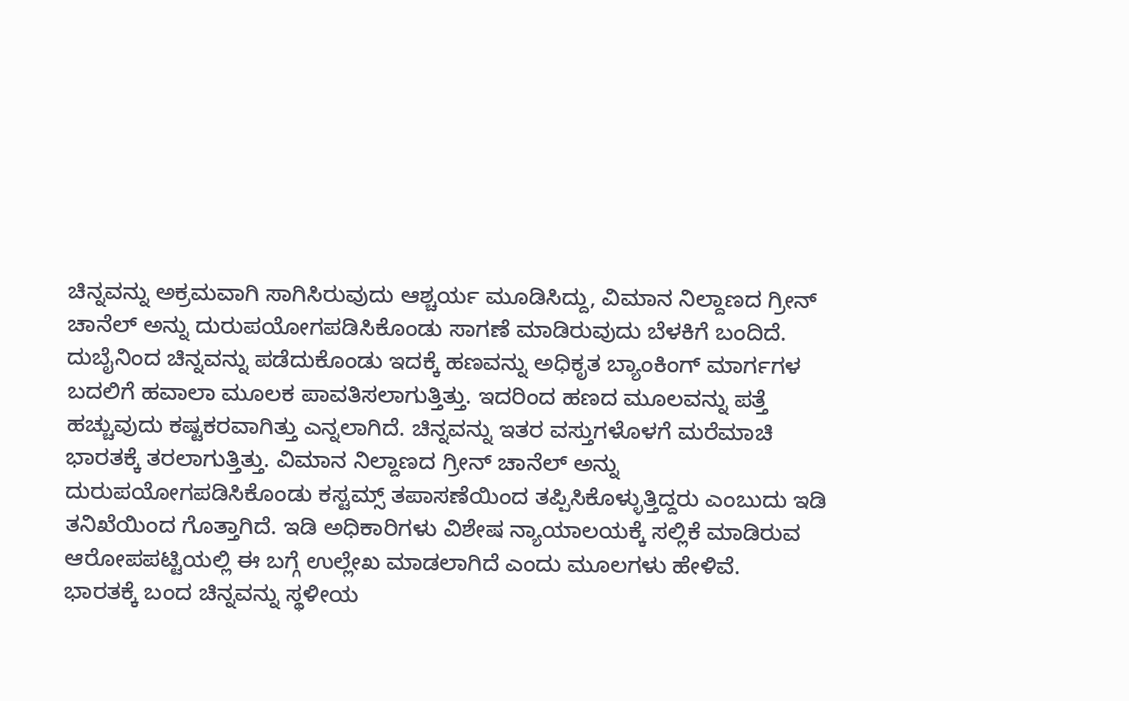ಚಿನ್ನವನ್ನು ಅಕ್ರಮವಾಗಿ ಸಾಗಿಸಿರುವುದು ಆಶ್ಚರ್ಯ ಮೂಡಿಸಿದ್ದು, ವಿಮಾನ ನಿಲ್ದಾಣದ ಗ್ರೀನ್ ಚಾನೆಲ್ ಅನ್ನು ದುರುಪಯೋಗಪಡಿಸಿಕೊಂಡು ಸಾಗಣೆ ಮಾಡಿರುವುದು ಬೆಳಕಿಗೆ ಬಂದಿದೆ.
ದುಬೈನಿಂದ ಚಿನ್ನವನ್ನು ಪಡೆದುಕೊಂಡು ಇದಕ್ಕೆ ಹಣವನ್ನು ಅಧಿಕೃತ ಬ್ಯಾಂಕಿಂಗ್ ಮಾರ್ಗಗಳ ಬದಲಿಗೆ ಹವಾಲಾ ಮೂಲಕ ಪಾವತಿಸಲಾಗುತ್ತಿತ್ತು. ಇದರಿಂದ ಹಣದ ಮೂಲವನ್ನು ಪತ್ತೆ ಹಚ್ಚುವುದು ಕಷ್ಟಕರವಾಗಿತ್ತು ಎನ್ನಲಾಗಿದೆ. ಚಿನ್ನವನ್ನು ಇತರ ವಸ್ತುಗಳೊಳಗೆ ಮರೆಮಾಚಿ ಭಾರತಕ್ಕೆ ತರಲಾಗುತ್ತಿತ್ತು. ವಿಮಾನ ನಿಲ್ದಾಣದ ಗ್ರೀನ್ ಚಾನೆಲ್ ಅನ್ನು ದುರುಪಯೋಗಪಡಿಸಿಕೊಂಡು ಕಸ್ಟಮ್ಸ್ ತಪಾಸಣೆಯಿಂದ ತಪ್ಪಿಸಿಕೊಳ್ಳುತ್ತಿದ್ದರು ಎಂಬುದು ಇಡಿ ತನಿಖೆಯಿಂದ ಗೊತ್ತಾಗಿದೆ. ಇಡಿ ಅಧಿಕಾರಿಗಳು ವಿಶೇಷ ನ್ಯಾಯಾಲಯಕ್ಕೆ ಸಲ್ಲಿಕೆ ಮಾಡಿರುವ ಆರೋಪಪಟ್ಟಿಯಲ್ಲಿ ಈ ಬಗ್ಗೆ ಉಲ್ಲೇಖ ಮಾಡಲಾಗಿದೆ ಎಂದು ಮೂಲಗಳು ಹೇಳಿವೆ.
ಭಾರತಕ್ಕೆ ಬಂದ ಚಿನ್ನವನ್ನು ಸ್ಥಳೀಯ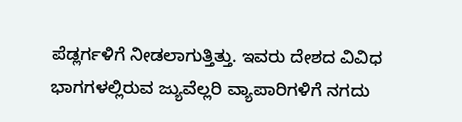ಪೆಡ್ಲರ್ಗಳಿಗೆ ನೀಡಲಾಗುತ್ತಿತ್ತು. ಇವರು ದೇಶದ ವಿವಿಧ ಭಾಗಗಳಲ್ಲಿರುವ ಜ್ಯುವೆಲ್ಲರಿ ವ್ಯಾಪಾರಿಗಳಿಗೆ ನಗದು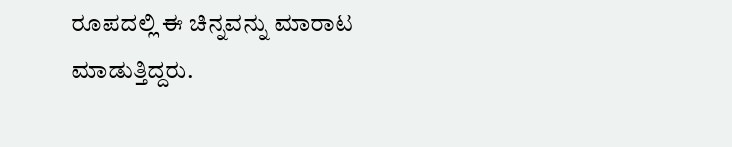ರೂಪದಲ್ಲಿ ಈ ಚಿನ್ನವನ್ನು ಮಾರಾಟ ಮಾಡುತ್ತಿದ್ದರು.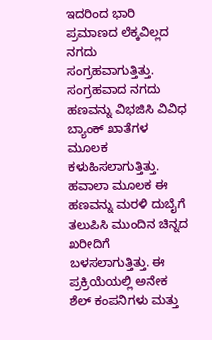ಇದರಿಂದ ಭಾರಿ ಪ್ರಮಾಣದ ಲೆಕ್ಕವಿಲ್ಲದ ನಗದು ಸಂಗ್ರಹವಾಗುತ್ತಿತ್ತು. ಸಂಗ್ರಹವಾದ ನಗದು ಹಣವನ್ನು ವಿಭಜಿಸಿ ವಿವಿಧ ಬ್ಯಾಂಕ್ ಖಾತೆಗಳ ಮೂಲಕ ಕಳುಹಿಸಲಾಗುತ್ತಿತ್ತು. ಹವಾಲಾ ಮೂಲಕ ಈ ಹಣವನ್ನು ಮರಳಿ ದುಬೈಗೆ ತಲುಪಿಸಿ ಮುಂದಿನ ಚಿನ್ನದ ಖರೀದಿಗೆ ಬಳಸಲಾಗುತ್ತಿತ್ತು. ಈ ಪ್ರಕ್ರಿಯೆಯಲ್ಲಿ ಅನೇಕ ಶೆಲ್ ಕಂಪನಿಗಳು ಮತ್ತು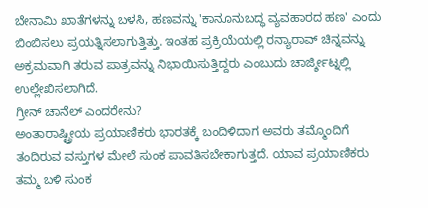ಬೇನಾಮಿ ಖಾತೆಗಳನ್ನು ಬಳಸಿ, ಹಣವನ್ನು 'ಕಾನೂನುಬದ್ಧ ವ್ಯವಹಾರದ ಹಣ' ಎಂದು ಬಿಂಬಿಸಲು ಪ್ರಯತ್ನಿಸಲಾಗುತ್ತಿತ್ತು. ಇಂತಹ ಪ್ರಕ್ರಿಯೆಯಲ್ಲಿ ರನ್ಯಾರಾವ್ ಚಿನ್ನವನ್ನು ಅಕ್ರಮವಾಗಿ ತರುವ ಪಾತ್ರವನ್ನು ನಿಭಾಯಿಸುತ್ತಿದ್ದರು ಎಂಬುದು ಚಾರ್ಜ್ಶೀಟ್ನಲ್ಲಿ ಉಲ್ಲೇಖಿಸಲಾಗಿದೆ.
ಗ್ರೀನ್ ಚಾನೆಲ್ ಎಂದರೇನು?
ಅಂತಾರಾಷ್ಟ್ರೀಯ ಪ್ರಯಾಣಿಕರು ಭಾರತಕ್ಕೆ ಬಂದಿಳಿದಾಗ ಅವರು ತಮ್ಮೊಂದಿಗೆ ತಂದಿರುವ ವಸ್ತುಗಳ ಮೇಲೆ ಸುಂಕ ಪಾವತಿಸಬೇಕಾಗುತ್ತದೆ. ಯಾವ ಪ್ರಯಾಣಿಕರು ತಮ್ಮ ಬಳಿ ಸುಂಕ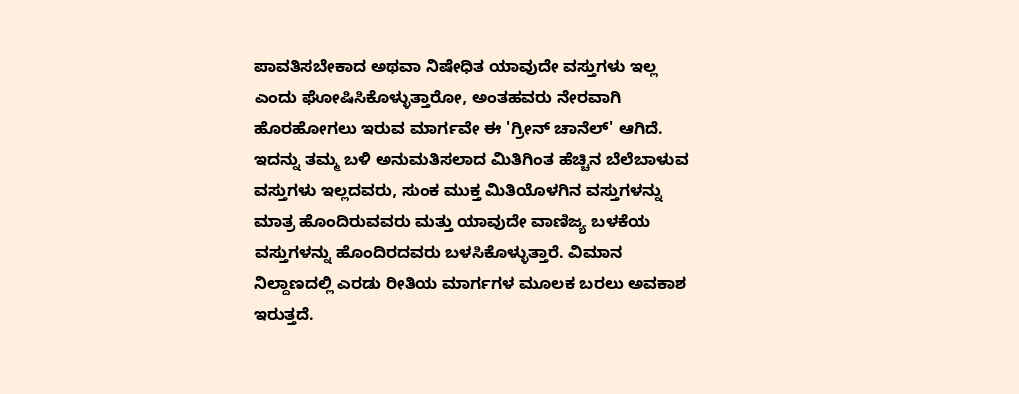ಪಾವತಿಸಬೇಕಾದ ಅಥವಾ ನಿಷೇಧಿತ ಯಾವುದೇ ವಸ್ತುಗಳು ಇಲ್ಲ ಎಂದು ಘೋಷಿಸಿಕೊಳ್ಳುತ್ತಾರೋ, ಅಂತಹವರು ನೇರವಾಗಿ ಹೊರಹೋಗಲು ಇರುವ ಮಾರ್ಗವೇ ಈ 'ಗ್ರೀನ್ ಚಾನೆಲ್' ಆಗಿದೆ. ಇದನ್ನು ತಮ್ಮ ಬಳಿ ಅನುಮತಿಸಲಾದ ಮಿತಿಗಿಂತ ಹೆಚ್ಚಿನ ಬೆಲೆಬಾಳುವ ವಸ್ತುಗಳು ಇಲ್ಲದವರು, ಸುಂಕ ಮುಕ್ತ ಮಿತಿಯೊಳಗಿನ ವಸ್ತುಗಳನ್ನು ಮಾತ್ರ ಹೊಂದಿರುವವರು ಮತ್ತು ಯಾವುದೇ ವಾಣಿಜ್ಯ ಬಳಕೆಯ ವಸ್ತುಗಳನ್ನು ಹೊಂದಿರದವರು ಬಳಸಿಕೊಳ್ಳುತ್ತಾರೆ. ವಿಮಾನ ನಿಲ್ದಾಣದಲ್ಲಿ ಎರಡು ರೀತಿಯ ಮಾರ್ಗಗಳ ಮೂಲಕ ಬರಲು ಅವಕಾಶ ಇರುತ್ತದೆ.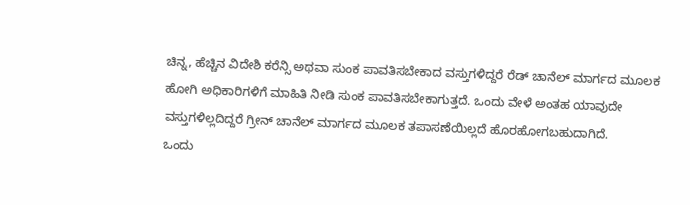ಚಿನ್ನ, ಹೆಚ್ಚಿನ ವಿದೇಶಿ ಕರೆನ್ಸಿ ಅಥವಾ ಸುಂಕ ಪಾವತಿಸಬೇಕಾದ ವಸ್ತುಗಳಿದ್ದರೆ ರೆಡ್ ಚಾನೆಲ್ ಮಾರ್ಗದ ಮೂಲಕ ಹೋಗಿ ಅಧಿಕಾರಿಗಳಿಗೆ ಮಾಹಿತಿ ನೀಡಿ ಸುಂಕ ಪಾವತಿಸಬೇಕಾಗುತ್ತದೆ. ಒಂದು ವೇಳೆ ಅಂತಹ ಯಾವುದೇ ವಸ್ತುಗಳಿಲ್ಲದಿದ್ದರೆ ಗ್ರೀನ್ ಚಾನೆಲ್ ಮಾರ್ಗದ ಮೂಲಕ ತಪಾಸಣೆಯಿಲ್ಲದೆ ಹೊರಹೋಗಬಹುದಾಗಿದೆ.
ಒಂದು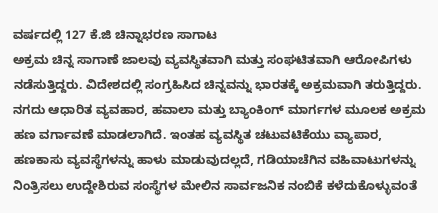ವರ್ಷದಲ್ಲಿ 127 ಕೆ.ಜಿ ಚಿನ್ನಾಭರಣ ಸಾಗಾಟ
ಅಕ್ರಮ ಚಿನ್ನ ಸಾಗಾಣೆ ಜಾಲವು ವ್ಯವಸ್ಥಿತವಾಗಿ ಮತ್ತು ಸಂಘಟಿತವಾಗಿ ಆರೋಪಿಗಳು ನಡೆಸುತ್ತಿದ್ದರು. ವಿದೇಶದಲ್ಲಿ ಸಂಗ್ರಹಿಸಿದ ಚಿನ್ನವನ್ನು ಭಾರತಕ್ಕೆ ಅಕ್ರಮವಾಗಿ ತರುತ್ತಿದ್ದರು. ನಗದು ಆಧಾರಿತ ವ್ಯವಹಾರ, ಹವಾಲಾ ಮತ್ತು ಬ್ಯಾಂಕಿಂಗ್ ಮಾರ್ಗಗಳ ಮೂಲಕ ಅಕ್ರಮ ಹಣ ವರ್ಗಾವಣೆ ಮಾಡಲಾಗಿದೆ. ಇಂತಹ ವ್ಯವಸ್ಥಿತ ಚಟುವಟಿಕೆಯು ವ್ಯಾಪಾರ, ಹಣಕಾಸು ವ್ಯವಸ್ಥೆಗಳನ್ನು ಹಾಳು ಮಾಡುವುದಲ್ಲದೆ, ಗಡಿಯಾಚೆಗಿನ ವಹಿವಾಟುಗಳನ್ನು ನಿಂತ್ರಿಸಲು ಉದ್ದೇಶಿರುವ ಸಂಸ್ಥೆಗಳ ಮೇಲಿನ ಸಾರ್ವಜನಿಕ ನಂಬಿಕೆ ಕಳೆದುಕೊಳ್ಳುವಂತೆ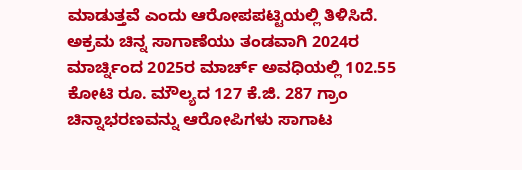ಮಾಡುತ್ತವೆ ಎಂದು ಆರೋಪಪಟ್ಟಿಯಲ್ಲಿ ತಿಳಿಸಿದೆ.
ಅಕ್ರಮ ಚಿನ್ನ ಸಾಗಾಣೆಯು ತಂಡವಾಗಿ 2024ರ ಮಾರ್ಚ್ನಿಂದ 2025ರ ಮಾರ್ಚ್ ಅವಧಿಯಲ್ಲಿ 102.55 ಕೋಟಿ ರೂ. ಮೌಲ್ಯದ 127 ಕೆ.ಜಿ. 287 ಗ್ರಾಂ ಚಿನ್ನಾಭರಣವನ್ನು ಆರೋಪಿಗಳು ಸಾಗಾಟ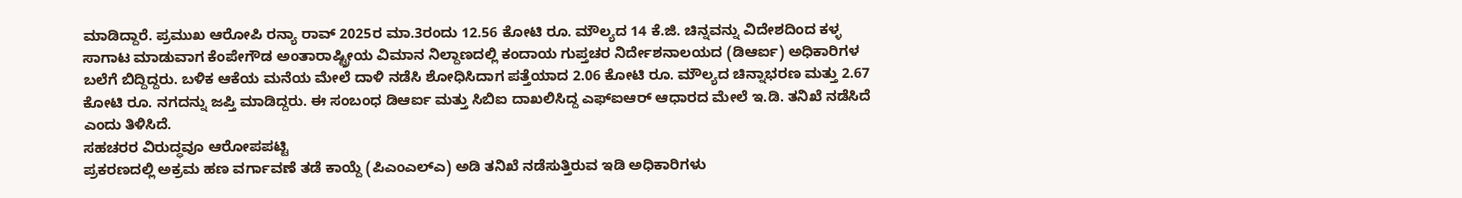ಮಾಡಿದ್ದಾರೆ. ಪ್ರಮುಖ ಆರೋಪಿ ರನ್ಯಾ ರಾವ್ 2025ರ ಮಾ.3ರಂದು 12.56 ಕೋಟಿ ರೂ. ಮೌಲ್ಯದ 14 ಕೆ.ಜಿ. ಚಿನ್ನವನ್ನು ವಿದೇಶದಿಂದ ಕಳ್ಳ ಸಾಗಾಟ ಮಾಡುವಾಗ ಕೆಂಪೇಗೌಡ ಅಂತಾರಾಷ್ಟ್ರೀಯ ವಿಮಾನ ನಿಲ್ದಾಣದಲ್ಲಿ ಕಂದಾಯ ಗುಪ್ತಚರ ನಿರ್ದೇಶನಾಲಯದ (ಡಿಆರ್ಐ) ಅಧಿಕಾರಿಗಳ ಬಲೆಗೆ ಬಿದ್ದಿದ್ದರು. ಬಳಿಕ ಆಕೆಯ ಮನೆಯ ಮೇಲೆ ದಾಳಿ ನಡೆಸಿ ಶೋಧಿಸಿದಾಗ ಪತ್ತೆಯಾದ 2.06 ಕೋಟಿ ರೂ. ಮೌಲ್ಯದ ಚಿನ್ನಾಭರಣ ಮತ್ತು 2.67 ಕೋಟಿ ರೂ. ನಗದನ್ನು ಜಪ್ತಿ ಮಾಡಿದ್ದರು. ಈ ಸಂಬಂಧ ಡಿಆರ್ಐ ಮತ್ತು ಸಿಬಿಐ ದಾಖಲಿಸಿದ್ದ ಎಫ್ಐಆರ್ ಆಧಾರದ ಮೇಲೆ ಇ.ಡಿ. ತನಿಖೆ ನಡೆಸಿದೆ ಎಂದು ತಿಳಿಸಿದೆ.
ಸಹಚರರ ವಿರುದ್ಧವೂ ಆರೋಪಪಟ್ಟಿ
ಪ್ರಕರಣದಲ್ಲಿ ಅಕ್ರಮ ಹಣ ವರ್ಗಾವಣೆ ತಡೆ ಕಾಯ್ದೆ (ಪಿಎಂಎಲ್ಎ) ಅಡಿ ತನಿಖೆ ನಡೆಸುತ್ತಿರುವ ಇಡಿ ಅಧಿಕಾರಿಗಳು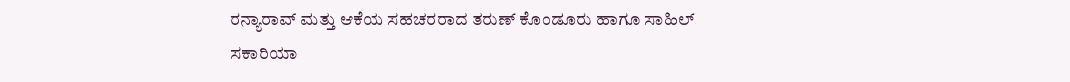ರನ್ಯಾರಾವ್ ಮತ್ತು ಆಕೆಯ ಸಹಚರರಾದ ತರುಣ್ ಕೊಂಡೂರು ಹಾಗೂ ಸಾಹಿಲ್ ಸಕಾರಿಯಾ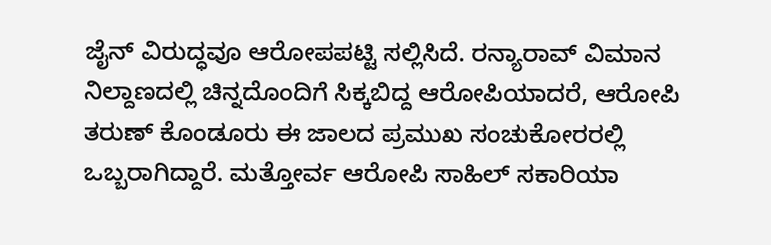ಜೈನ್ ವಿರುದ್ಧವೂ ಆರೋಪಪಟ್ಟಿ ಸಲ್ಲಿಸಿದೆ. ರನ್ಯಾರಾವ್ ವಿಮಾನ ನಿಲ್ದಾಣದಲ್ಲಿ ಚಿನ್ನದೊಂದಿಗೆ ಸಿಕ್ಕಬಿದ್ದ ಆರೋಪಿಯಾದರೆ, ಆರೋಪಿ ತರುಣ್ ಕೊಂಡೂರು ಈ ಜಾಲದ ಪ್ರಮುಖ ಸಂಚುಕೋರರಲ್ಲಿ ಒಬ್ಬರಾಗಿದ್ದಾರೆ. ಮತ್ತೋರ್ವ ಆರೋಪಿ ಸಾಹಿಲ್ ಸಕಾರಿಯಾ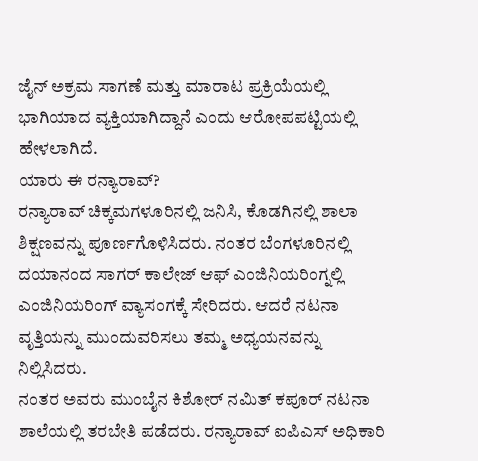ಜೈನ್ ಅಕ್ರಮ ಸಾಗಣೆ ಮತ್ತು ಮಾರಾಟ ಪ್ರಕ್ರಿಯೆಯಲ್ಲಿ ಭಾಗಿಯಾದ ವ್ಯಕ್ತಿಯಾಗಿದ್ದಾನೆ ಎಂದು ಆರೋಪಪಟ್ಟಿಯಲ್ಲಿ ಹೇಳಲಾಗಿದೆ.
ಯಾರು ಈ ರನ್ಯಾರಾವ್?
ರನ್ಯಾರಾವ್ ಚಿಕ್ಕಮಗಳೂರಿನಲ್ಲಿ ಜನಿಸಿ, ಕೊಡಗಿನಲ್ಲಿ ಶಾಲಾ ಶಿಕ್ಷಣವನ್ನು ಪೂರ್ಣಗೊಳಿಸಿದರು. ನಂತರ ಬೆಂಗಳೂರಿನಲ್ಲಿ ದಯಾನಂದ ಸಾಗರ್ ಕಾಲೇಜ್ ಆಫ್ ಎಂಜಿನಿಯರಿಂಗ್ನಲ್ಲಿ ಎಂಜಿನಿಯರಿಂಗ್ ವ್ಯಾಸಂಗಕ್ಕೆ ಸೇರಿದರು. ಆದರೆ ನಟನಾ ವೃತ್ತಿಯನ್ನು ಮುಂದುವರಿಸಲು ತಮ್ಮ ಅಧ್ಯಯನವನ್ನು ನಿಲ್ಲಿಸಿದರು.
ನಂತರ ಅವರು ಮುಂಬೈನ ಕಿಶೋರ್ ನಮಿತ್ ಕಪೂರ್ ನಟನಾ ಶಾಲೆಯಲ್ಲಿ ತರಬೇತಿ ಪಡೆದರು. ರನ್ಯಾರಾವ್ ಐಪಿಎಸ್ ಅಧಿಕಾರಿ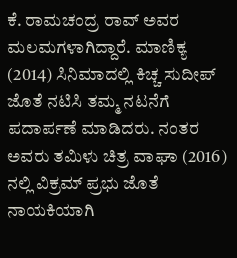ಕೆ. ರಾಮಚಂದ್ರ ರಾವ್ ಅವರ ಮಲಮಗಳಾಗಿದ್ದಾರೆ. ಮಾಣಿಕ್ಯ (2014) ಸಿನಿಮಾದಲ್ಲಿ ಕಿಚ್ಚ ಸುದೀಪ್ ಜೊತೆ ನಟಿಸಿ ತಮ್ಮ ನಟನೆಗೆ ಪದಾರ್ಪಣೆ ಮಾಡಿದರು. ನಂತರ ಅವರು ತಮಿಳು ಚಿತ್ರ ವಾಘಾ (2016) ನಲ್ಲಿ ವಿಕ್ರಮ್ ಪ್ರಭು ಜೊತೆ ನಾಯಕಿಯಾಗಿ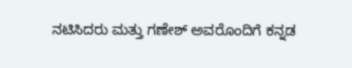ನಟಿಸಿದರು ಮತ್ತು ಗಣೇಶ್ ಅವರೊಂದಿಗೆ ಕನ್ನಡ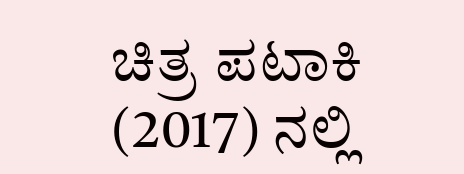ಚಿತ್ರ ಪಟಾಕಿ (2017) ನಲ್ಲಿ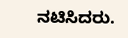ನಟಿಸಿದರು.